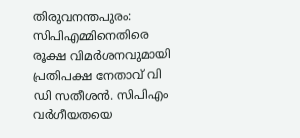തിരുവനന്തപുരം: സിപിഎമ്മിനെതിരെ രൂക്ഷ വിമർശനവുമായി പ്രതിപക്ഷ നേതാവ് വി ഡി സതീശൻ. സിപിഎം വർഗീയതയെ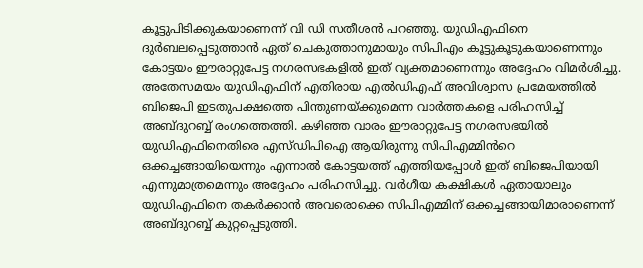കൂട്ടുപിടിക്കുകയാണെന്ന് വി ഡി സതീശൻ പറഞ്ഞു. യുഡിഎഫിനെ ദുർബലപ്പെടുത്താൻ ഏത് ചെകുത്താനുമായും സിപിഎം കൂട്ടുകൂടുകയാണെന്നും കോട്ടയം ഈരാറ്റുപേട്ട നഗരസഭകളിൽ ഇത് വ്യക്തമാണെന്നും അദ്ദേഹം വിമർശിച്ചു.
അതേസമയം യുഡിഎഫിന് എതിരായ എൽഡിഎഫ് അവിശ്വാസ പ്രമേയത്തിൽ ബിജെപി ഇടതുപക്ഷത്തെ പിന്തുണയ്ക്കുമെന്ന വാർത്തകളെ പരിഹസിച്ച് അബ്ദുറബ്ബ് രംഗത്തെത്തി. കഴിഞ്ഞ വാരം ഈരാറ്റുപേട്ട നഗരസഭയിൽ യുഡിഎഫിനെതിരെ എസ്ഡിപിഐ ആയിരുന്നു സിപിഎമ്മിൻറെ ഒക്കച്ചങ്ങായിയെന്നും എന്നാൽ കോട്ടയത്ത് എത്തിയപ്പോൾ ഇത് ബിജെപിയായി എന്നുമാത്രമെന്നും അദ്ദേഹം പരിഹസിച്ചു. വർഗീയ കക്ഷികൾ ഏതായാലും യുഡിഎഫിനെ തകർക്കാൻ അവരൊക്കെ സിപിഎമ്മിന് ഒക്കച്ചങ്ങായിമാരാണെന്ന് അബ്ദുറബ്ബ് കുറ്റപ്പെടുത്തി.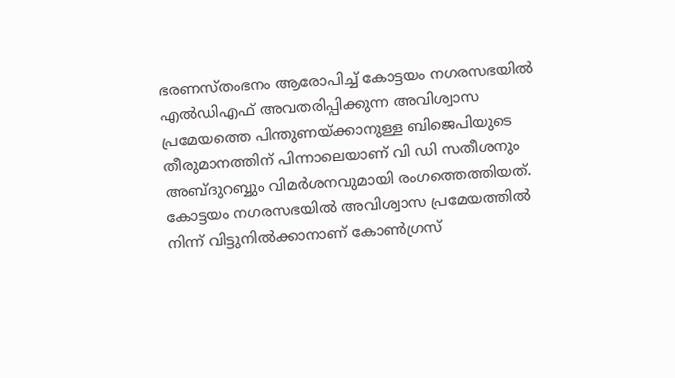ഭരണസ്തംഭനം ആരോപിച്ച് കോട്ടയം നഗരസഭയിൽ എൽഡിഎഫ് അവതരിപ്പിക്കുന്ന അവിശ്വാസ പ്രമേയത്തെ പിന്തുണയ്ക്കാനുള്ള ബിജെപിയുടെ തീരുമാനത്തിന് പിന്നാലെയാണ് വി ഡി സതീശനും അബ്ദുറബ്ബും വിമർശനവുമായി രംഗത്തെത്തിയത്. കോട്ടയം നഗരസഭയിൽ അവിശ്വാസ പ്രമേയത്തിൽ നിന്ന് വിട്ടുനിൽക്കാനാണ് കോൺഗ്രസ്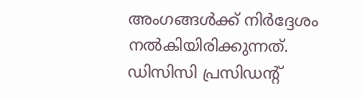അംഗങ്ങൾക്ക് നിർദ്ദേശം നൽകിയിരിക്കുന്നത്. ഡിസിസി പ്രസിഡന്റ്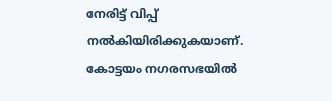നേരിട്ട് വിപ്പ് നൽകിയിരിക്കുകയാണ്. കോട്ടയം നഗരസഭയിൽ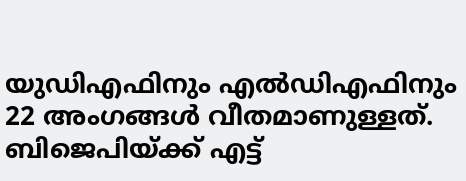യുഡിഎഫിനും എൽഡിഎഫിനും 22 അംഗങ്ങൾ വീതമാണുള്ളത്. ബിജെപിയ്ക്ക് എട്ട്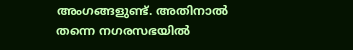അംഗങ്ങളുണ്ട്. അതിനാൽ തന്നെ നഗരസഭയിൽ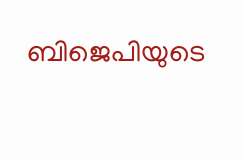ബിജെപിയുടെ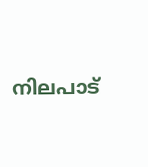നിലപാട്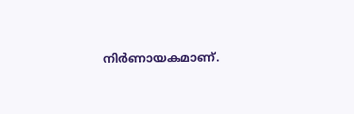നിർണായകമാണ്.